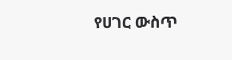የሀገር ውስጥ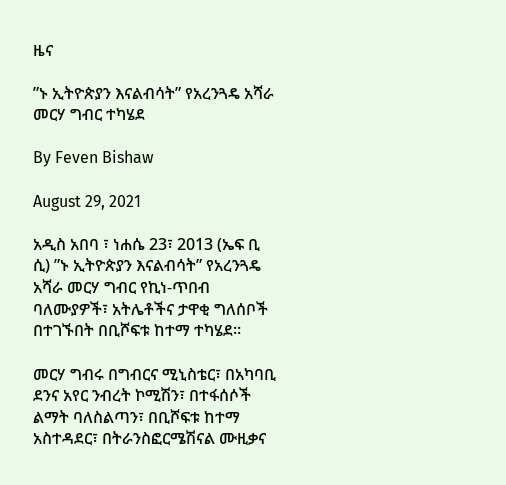ዜና

”ኑ ኢትዮጵያን እናልብሳት” የአረንጓዴ አሻራ መርሃ ግብር ተካሄደ

By Feven Bishaw

August 29, 2021

አዲስ አበባ ፣ ነሐሴ 23፣ 2013 (ኤፍ ቢ ሲ) ”ኑ ኢትዮጵያን እናልብሳት” የአረንጓዴ አሻራ መርሃ ግብር የኪነ-ጥበብ ባለሙያዎች፣ አትሌቶችና ታዋቂ ግለሰቦች በተገኙበት በቢሾፍቱ ከተማ ተካሄደ።

መርሃ ግብሩ በግብርና ሚኒስቴር፣ በአካባቢ ደንና አየር ንብረት ኮሚሽን፣ በተፋሰሶች ልማት ባለስልጣን፣ በቢሾፍቱ ከተማ አስተዳደር፣ በትራንስፎርሜሽናል ሙዚቃና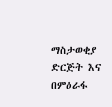ማስታወቂያ ድርጅት እና በምዕራፋ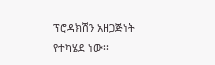ፕሮዳክሽን አዘጋጅነት የተካሄደ ነው፡፡